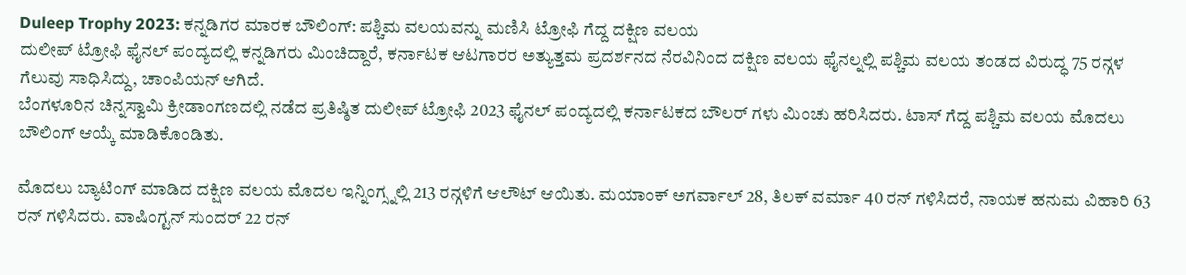Duleep Trophy 2023: ಕನ್ನಡಿಗರ ಮಾರಕ ಬೌಲಿಂಗ್: ಪಶ್ಚಿಮ ವಲಯವನ್ನು ಮಣಿಸಿ ಟ್ರೋಫಿ ಗೆದ್ದ ದಕ್ಷಿಣ ವಲಯ
ದುಲೀಪ್ ಟ್ರೋಫಿ ಫೈನಲ್ ಪಂದ್ಯದಲ್ಲಿ ಕನ್ನಡಿಗರು ಮಿಂಚಿದ್ದಾರೆ, ಕರ್ನಾಟಕ ಆಟಗಾರರ ಅತ್ಯುತ್ತಮ ಪ್ರದರ್ಶನದ ನೆರವಿನಿಂದ ದಕ್ಷಿಣ ವಲಯ ಫೈನಲ್ನಲ್ಲಿ ಪಶ್ಚಿಮ ವಲಯ ತಂಡದ ವಿರುದ್ಧ 75 ರನ್ಗಳ ಗೆಲುವು ಸಾಧಿಸಿದ್ದು, ಚಾಂಪಿಯನ್ ಆಗಿದೆ.
ಬೆಂಗಳೂರಿನ ಚಿನ್ನಸ್ವಾಮಿ ಕ್ರೀಡಾಂಗಣದಲ್ಲಿ ನಡೆದ ಪ್ರತಿಷ್ಠಿತ ದುಲೀಪ್ ಟ್ರೋಫಿ 2023 ಫೈನಲ್ ಪಂದ್ಯದಲ್ಲಿ ಕರ್ನಾಟಕದ ಬೌಲರ್ ಗಳು ಮಿಂಚು ಹರಿಸಿದರು. ಟಾಸ್ ಗೆದ್ದ ಪಶ್ಚಿಮ ವಲಯ ಮೊದಲು ಬೌಲಿಂಗ್ ಆಯ್ಕೆ ಮಾಡಿಕೊಂಡಿತು.

ಮೊದಲು ಬ್ಯಾಟಿಂಗ್ ಮಾಡಿದ ದಕ್ಷಿಣ ವಲಯ ಮೊದಲ ಇನ್ನಿಂಗ್ಸ್ನಲ್ಲಿ 213 ರನ್ಗಳಿಗೆ ಆಲೌಟ್ ಆಯಿತು. ಮಯಾಂಕ್ ಅಗರ್ವಾಲ್ 28, ತಿಲಕ್ ವರ್ಮಾ 40 ರನ್ ಗಳಿಸಿದರೆ, ನಾಯಕ ಹನುಮ ವಿಹಾರಿ 63 ರನ್ ಗಳಿಸಿದರು. ವಾಷಿಂಗ್ಟನ್ ಸುಂದರ್ 22 ರನ್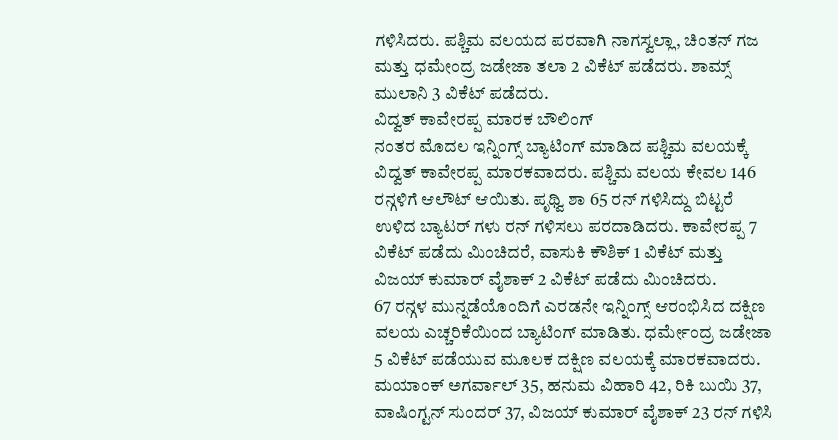ಗಳಿಸಿದರು. ಪಶ್ಚಿಮ ವಲಯದ ಪರವಾಗಿ ನಾಗಸ್ವಲ್ಲಾ, ಚಿಂತನ್ ಗಜ ಮತ್ತು ಧಮೇಂದ್ರ ಜಡೇಜಾ ತಲಾ 2 ವಿಕೆಟ್ ಪಡೆದರು. ಶಾಮ್ಸ್ ಮುಲಾನಿ 3 ವಿಕೆಟ್ ಪಡೆದರು.
ವಿದ್ವತ್ ಕಾವೇರಪ್ಪ ಮಾರಕ ಬೌಲಿಂಗ್
ನಂತರ ಮೊದಲ ಇನ್ನಿಂಗ್ಸ್ ಬ್ಯಾಟಿಂಗ್ ಮಾಡಿದ ಪಶ್ಚಿಮ ವಲಯಕ್ಕೆ ವಿದ್ವತ್ ಕಾವೇರಪ್ಪ ಮಾರಕವಾದರು. ಪಶ್ಚಿಮ ವಲಯ ಕೇವಲ 146 ರನ್ಗಳಿಗೆ ಆಲೌಟ್ ಆಯಿತು. ಪೃಥ್ವಿ ಶಾ 65 ರನ್ ಗಳಿಸಿದ್ದು ಬಿಟ್ಟರೆ ಉಳಿದ ಬ್ಯಾಟರ್ ಗಳು ರನ್ ಗಳಿಸಲು ಪರದಾಡಿದರು. ಕಾವೇರಪ್ಪ 7 ವಿಕೆಟ್ ಪಡೆದು ಮಿಂಚಿದರೆ, ವಾಸುಕಿ ಕೌಶಿಕ್ 1 ವಿಕೆಟ್ ಮತ್ತು ವಿಜಯ್ ಕುಮಾರ್ ವೈಶಾಕ್ 2 ವಿಕೆಟ್ ಪಡೆದು ಮಿಂಚಿದರು.
67 ರನ್ಗಳ ಮುನ್ನಡೆಯೊಂದಿಗೆ ಎರಡನೇ ಇನ್ನಿಂಗ್ಸ್ ಆರಂಭಿಸಿದ ದಕ್ಷಿಣ ವಲಯ ಎಚ್ಚರಿಕೆಯಿಂದ ಬ್ಯಾಟಿಂಗ್ ಮಾಡಿತು. ಧರ್ಮೇಂದ್ರ ಜಡೇಜಾ 5 ವಿಕೆಟ್ ಪಡೆಯುವ ಮೂಲಕ ದಕ್ಷಿಣ ವಲಯಕ್ಕೆ ಮಾರಕವಾದರು. ಮಯಾಂಕ್ ಅಗರ್ವಾಲ್ 35, ಹನುಮ ವಿಹಾರಿ 42, ರಿಕಿ ಬುಯಿ 37, ವಾಷಿಂಗ್ಟನ್ ಸುಂದರ್ 37, ವಿಜಯ್ ಕುಮಾರ್ ವೈಶಾಕ್ 23 ರನ್ ಗಳಿಸಿ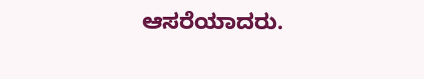ಆಸರೆಯಾದರು.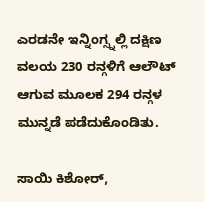ಎರಡನೇ ಇನ್ನಿಂಗ್ಸ್ನಲ್ಲಿ ದಕ್ಷಿಣ ವಲಯ 230 ರನ್ಗಳಿಗೆ ಆಲೌಟ್ ಆಗುವ ಮೂಲಕ 294 ರನ್ಗಳ ಮುನ್ನಡೆ ಪಡೆದುಕೊಂಡಿತು.

ಸಾಯಿ ಕಿಶೋರ್,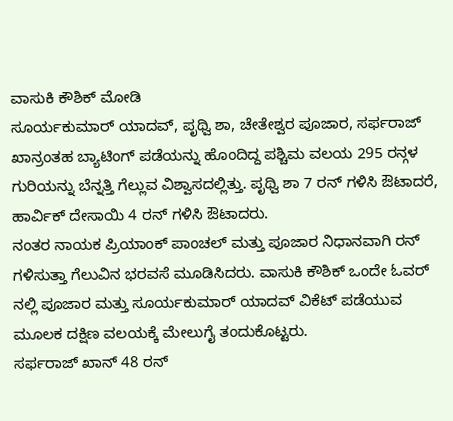ವಾಸುಕಿ ಕೌಶಿಕ್ ಮೋಡಿ
ಸೂರ್ಯಕುಮಾರ್ ಯಾದವ್, ಪೃಥ್ವಿ ಶಾ, ಚೇತೇಶ್ವರ ಪೂಜಾರ, ಸರ್ಫರಾಜ್ ಖಾನ್ರಂತಹ ಬ್ಯಾಟಿಂಗ್ ಪಡೆಯನ್ನು ಹೊಂದಿದ್ದ ಪಶ್ಚಿಮ ವಲಯ 295 ರನ್ಗಳ ಗುರಿಯನ್ನು ಬೆನ್ನತ್ತಿ ಗೆಲ್ಲುವ ವಿಶ್ವಾಸದಲ್ಲಿತ್ತು. ಪೃಥ್ವಿ ಶಾ 7 ರನ್ ಗಳಿಸಿ ಔಟಾದರೆ, ಹಾರ್ವಿಕ್ ದೇಸಾಯಿ 4 ರನ್ ಗಳಿಸಿ ಔಟಾದರು.
ನಂತರ ನಾಯಕ ಪ್ರಿಯಾಂಕ್ ಪಾಂಚಲ್ ಮತ್ತು ಪೂಜಾರ ನಿಧಾನವಾಗಿ ರನ್ ಗಳಿಸುತ್ತಾ ಗೆಲುವಿನ ಭರವಸೆ ಮೂಡಿಸಿದರು. ವಾಸುಕಿ ಕೌಶಿಕ್ ಒಂದೇ ಓವರ್ ನಲ್ಲಿ ಪೂಜಾರ ಮತ್ತು ಸೂರ್ಯಕುಮಾರ್ ಯಾದವ್ ವಿಕೆಟ್ ಪಡೆಯುವ ಮೂಲಕ ದಕ್ಷಿಣ ವಲಯಕ್ಕೆ ಮೇಲುಗೈ ತಂದುಕೊಟ್ಟರು.
ಸರ್ಫರಾಜ್ ಖಾನ್ 48 ರನ್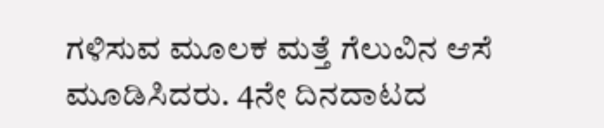ಗಳಿಸುವ ಮೂಲಕ ಮತ್ತೆ ಗೆಲುವಿನ ಆಸೆ ಮೂಡಿಸಿದರು. 4ನೇ ದಿನದಾಟದ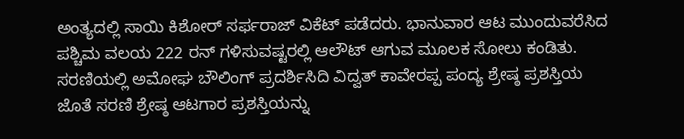ಅಂತ್ಯದಲ್ಲಿ ಸಾಯಿ ಕಿಶೋರ್ ಸರ್ಫರಾಜ್ ವಿಕೆಟ್ ಪಡೆದರು. ಭಾನುವಾರ ಆಟ ಮುಂದುವರೆಸಿದ ಪಶ್ಚಿಮ ವಲಯ 222 ರನ್ ಗಳಿಸುವಷ್ಟರಲ್ಲಿ ಆಲೌಟ್ ಆಗುವ ಮೂಲಕ ಸೋಲು ಕಂಡಿತು. ಸರಣಿಯಲ್ಲಿ ಅಮೋಘ ಬೌಲಿಂಗ್ ಪ್ರದರ್ಶಿಸಿದಿ ವಿದ್ವತ್ ಕಾವೇರಪ್ಪ ಪಂದ್ಯ ಶ್ರೇಷ್ಠ ಪ್ರಶಸ್ತಿಯ ಜೊತೆ ಸರಣಿ ಶ್ರೇಷ್ಠ ಆಟಗಾರ ಪ್ರಶಸ್ತಿಯನ್ನು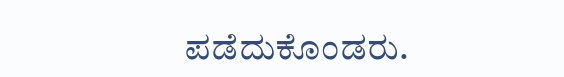ಪಡೆದುಕೊಂಡರು.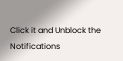Click it and Unblock the Notifications